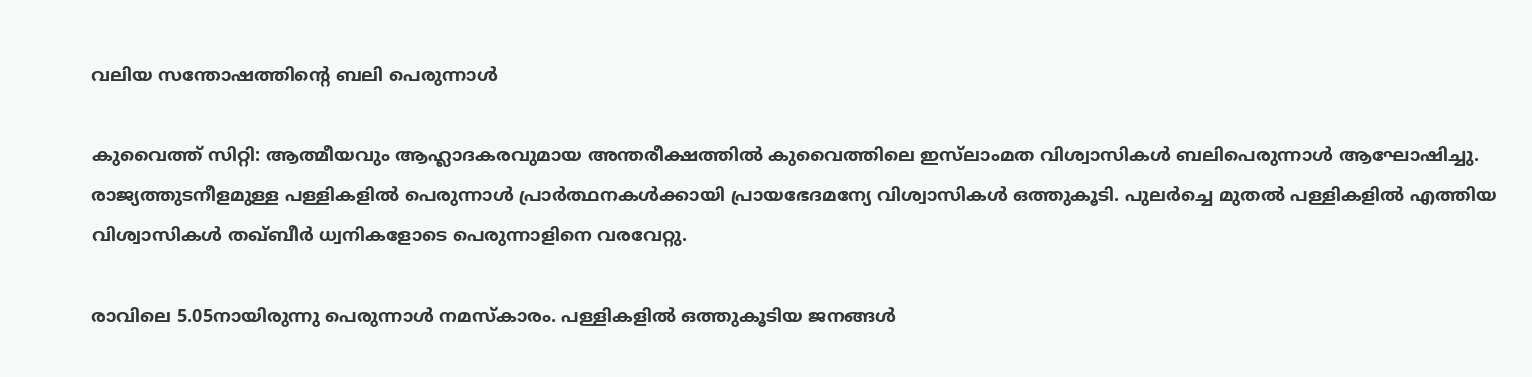വലിയ സന്തോഷത്തിന്റെ ബലി പെരുന്നാൾ

കുവൈത്ത് സിറ്റി: ആത്മീയവും ആഹ്ലാദകരവുമായ അന്തരീക്ഷത്തിൽ കുവൈത്തിലെ ഇസ്‍ലാംമത വിശ്വാസികൾ ബലിപെരുന്നാൾ ആഘോഷിച്ചു. രാജ്യത്തുടനീളമുള്ള പള്ളികളിൽ പെരുന്നാൾ പ്രാർത്ഥനകൾക്കായി പ്രായഭേദമന്യേ വിശ്വാസികൾ ഒത്തുകൂടി. പുലർച്ചെ മുതൽ പള്ളികളിൽ എത്തിയ വിശ്വാസികൾ തഖ്ബീർ ധ്വനികളോടെ പെരുന്നാളിനെ വരവേറ്റു.

രാവിലെ 5.05നായിരുന്നു പെരുന്നാൾ നമസ്കാരം. പള്ളികളിൽ ഒത്തുകൂടിയ ജനങ്ങൾ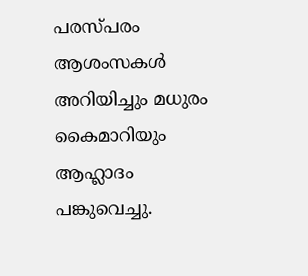പരസ്പരം ആശംസകൾ അറിയിച്ചും മധുരം കൈമാറിയും ആഹ്ലാദം പങ്കുവെച്ചു.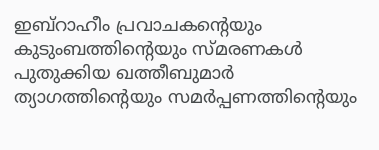ഇബ്റാഹീം പ്രവാചകന്റെയും കുടുംബത്തിന്റെയും സ്മരണകൾ പുതുക്കിയ ഖത്തീബുമാർ ത്യാഗത്തിന്റെയും സമർപ്പണത്തിന്റെയും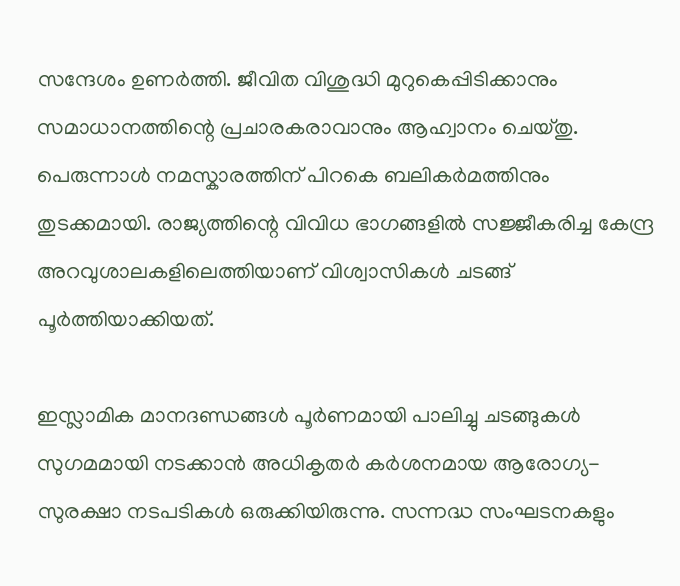സന്ദേശം ഉണർത്തി. ജീവിത വിശുദ്ധി മുറുകെപ്പിടിക്കാനും സമാധാനത്തിന്റെ പ്രചാരകരാവാനും ആഹ്വാനം ചെയ്തു. പെരുന്നാൾ നമസ്കാരത്തിന് പിറകെ ബലികർമത്തിനും തുടക്കമായി. രാജ്യത്തിന്റെ വിവിധ ഭാഗങ്ങളിൽ സജ്ജീകരിച്ച കേന്ദ്ര അറവുശാലകളിലെത്തിയാണ് വിശ്വാസികൾ ചടങ്ങ് പൂർത്തിയാക്കിയത്.

ഇസ്ലാമിക മാനദണ്ഡങ്ങൾ പൂർണമായി പാലിച്ചു ചടങ്ങുകൾ സുഗമമായി നടക്കാൻ അധികൃതർ കർശനമായ ആരോഗ്യ-സുരക്ഷാ നടപടികൾ ഒരുക്കിയിരുന്നു. സന്നദ്ധ സംഘടനകളും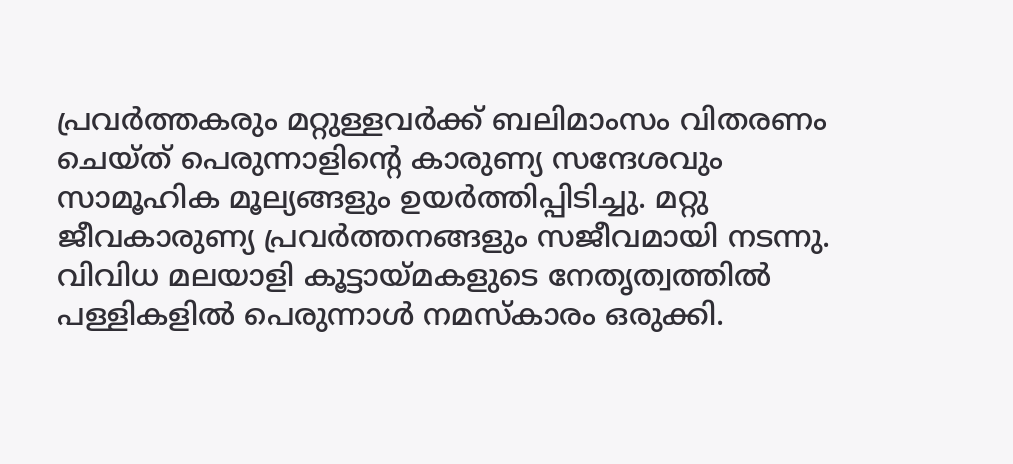പ്രവർത്തകരും മറ്റുള്ളവർക്ക് ബലിമാംസം വിതരണം ചെയ്ത് പെരുന്നാളിന്റെ കാരുണ്യ സന്ദേശവും സാമൂഹിക മൂല്യങ്ങളും ഉയർത്തിപ്പിടിച്ചു. മറ്റു ജീവകാരുണ്യ പ്രവർത്തനങ്ങളും സജീവമായി നടന്നു. വിവിധ മലയാളി കൂട്ടായ്മകളുടെ നേതൃത്വത്തിൽ പള്ളികളിൽ പെരുന്നാൾ നമസ്കാരം ഒരുക്കി.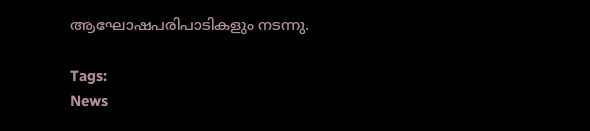ആഘോഷപരിപാടികളും നടന്നു.

Tags:
News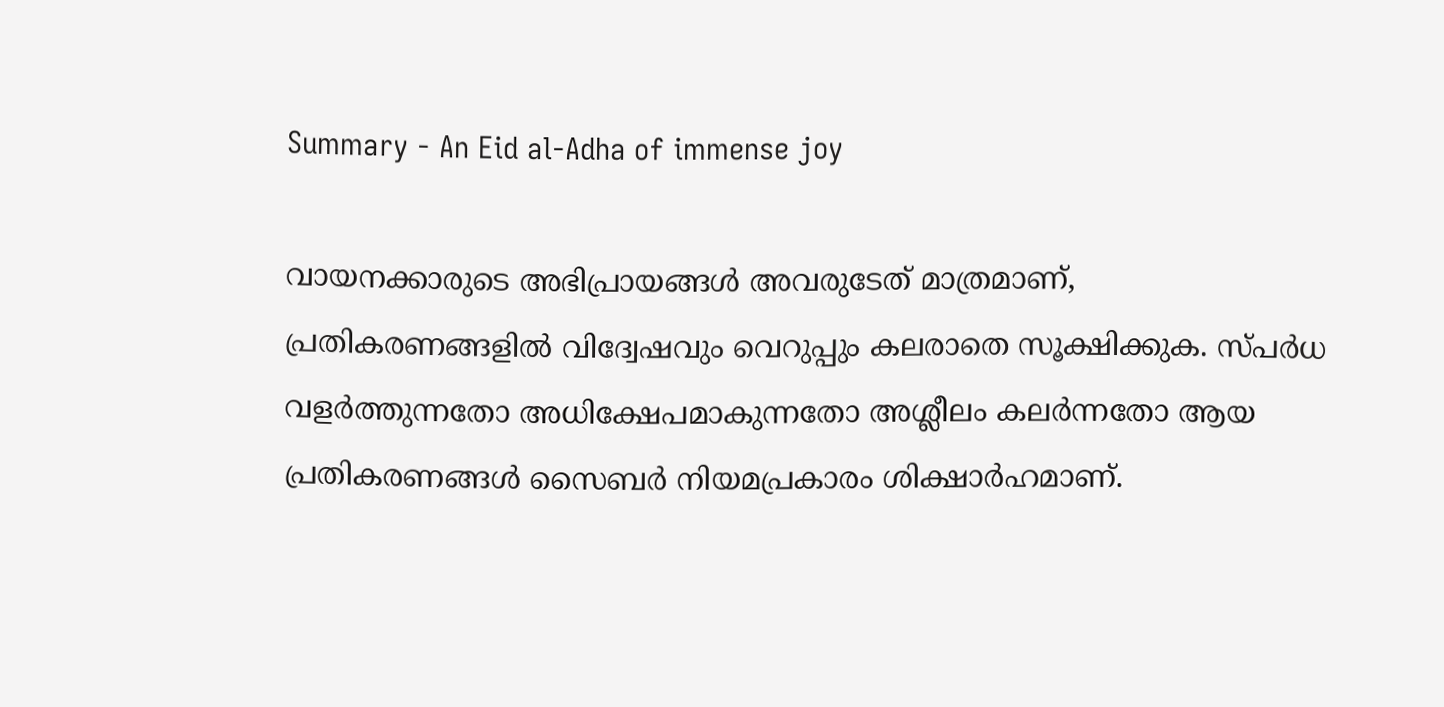Summary - An Eid al-Adha of immense joy

വായനക്കാരുടെ അഭിപ്രായങ്ങള്‍ അവരുടേത് മാത്രമാണ്, പ്രതികരണങ്ങളിൽ വിദ്വേഷവും വെറുപ്പും കലരാതെ സൂക്ഷിക്കുക. സ്പർധ വളർത്തുന്നതോ അധിക്ഷേപമാകുന്നതോ അശ്ലീലം കലർന്നതോ ആയ പ്രതികരണങ്ങൾ സൈബർ നിയമപ്രകാരം ശിക്ഷാർഹമാണ്.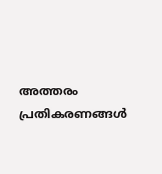അത്തരം പ്രതികരണങ്ങൾ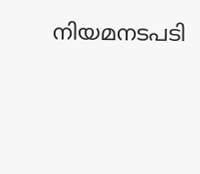നിയമനടപടി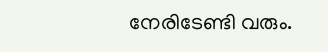നേരിടേണ്ടി വരും.